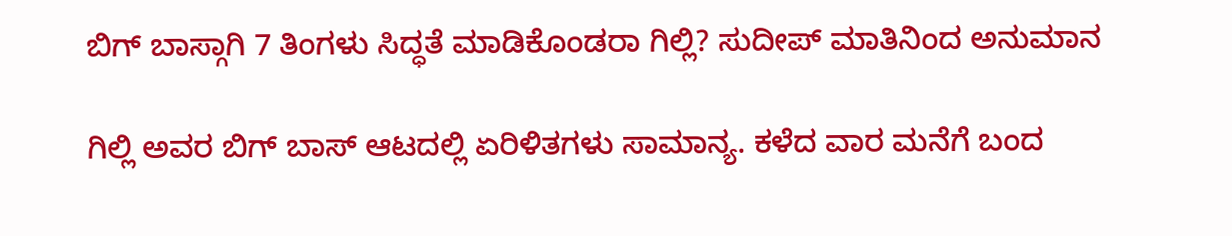ಬಿಗ್ ಬಾಸ್ಗಾಗಿ 7 ತಿಂಗಳು ಸಿದ್ಧತೆ ಮಾಡಿಕೊಂಡರಾ ಗಿಲ್ಲಿ? ಸುದೀಪ್ ಮಾತಿನಿಂದ ಅನುಮಾನ

ಗಿಲ್ಲಿ ಅವರ ಬಿಗ್ ಬಾಸ್ ಆಟದಲ್ಲಿ ಏರಿಳಿತಗಳು ಸಾಮಾನ್ಯ. ಕಳೆದ ವಾರ ಮನೆಗೆ ಬಂದ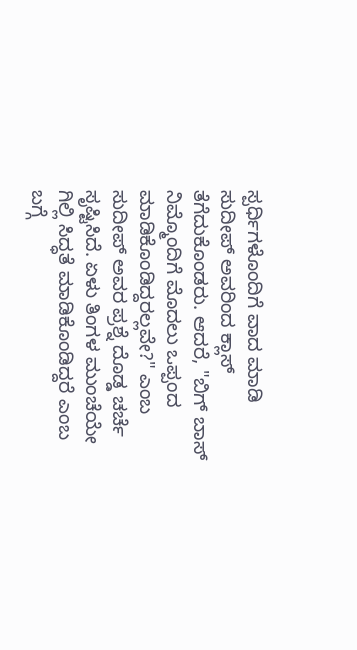ಸ್ಪರ್ಧಿಗಳೊಂದಿಗೆ ವಾದ ಮಾಡಿ ಸುದೀಪ್ ಅವರಿಂದ ಕ್ಲಾಸ್ ತೆಗೆದುಕೊಂಡರು. ಆದರೆ, "ಬಿಗ್ ಬಾಸ್ ನಿಮ್ಮೊಂದಿಗೆ ಮೊದಲು ಒಪ್ಪಂದ ಮಾಡಿಕೊಂಡಿದ್ದರಲ್ಲವೇ?" ಎಂಬ ಸುದೀಪ್ ಅವರ ಪ್ರಶ್ನೆ ದೊಡ್ಡ ಚರ್ಚೆ ಸೃಷ್ಟಿಸಿದೆ. ಏಳು ತಿಂಗಳ ಮುಂಚೆಯೇ ಗಿಲ್ಲಿ ಸಿದ್ಧತೆ ಮಾಡಿಕೊಂಡಿದ್ದರೆ ಎಂಬ ಬಗ್ಗೆ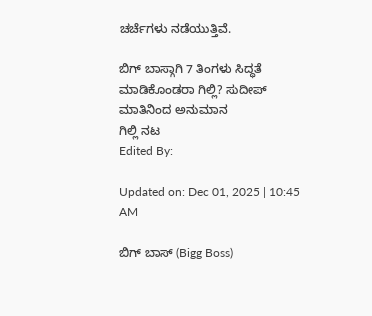ಚರ್ಚೆಗಳು ನಡೆಯುತ್ತಿವೆ.

ಬಿಗ್ ಬಾಸ್ಗಾಗಿ 7 ತಿಂಗಳು ಸಿದ್ಧತೆ ಮಾಡಿಕೊಂಡರಾ ಗಿಲ್ಲಿ? ಸುದೀಪ್ ಮಾತಿನಿಂದ ಅನುಮಾನ
ಗಿಲ್ಲಿ ನಟ
Edited By:

Updated on: Dec 01, 2025 | 10:45 AM

ಬಿಗ್ ಬಾಸ್ (Bigg Boss)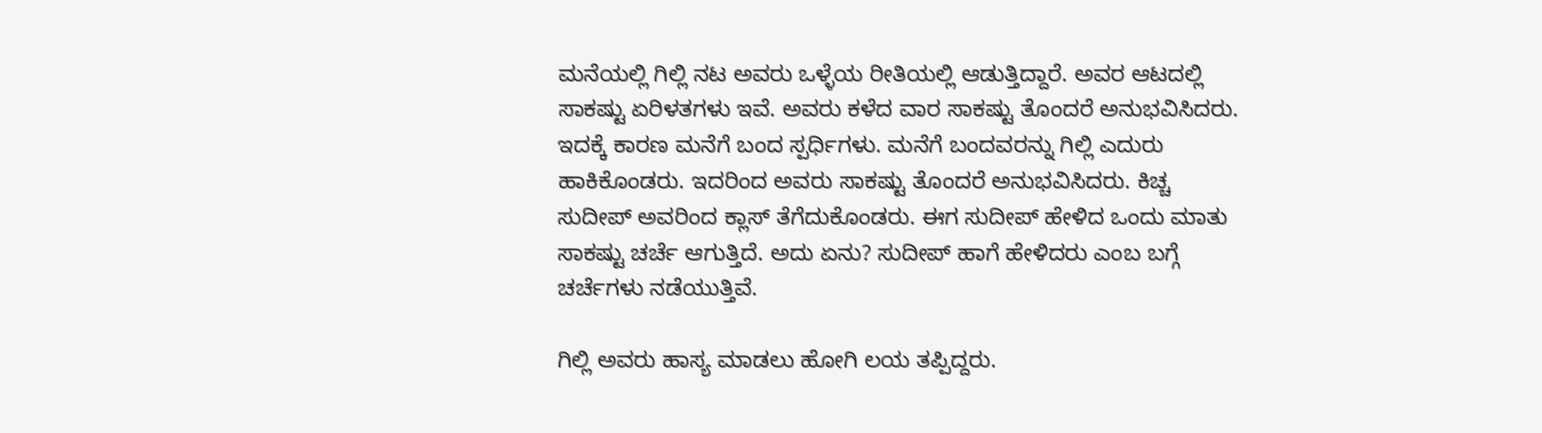ಮನೆಯಲ್ಲಿ ಗಿಲ್ಲಿ ನಟ ಅವರು ಒಳ್ಳೆಯ ರೀತಿಯಲ್ಲಿ ಆಡುತ್ತಿದ್ದಾರೆ. ಅವರ ಆಟದಲ್ಲಿ ಸಾಕಷ್ಟು ಏರಿಳತಗಳು ಇವೆ. ಅವರು ಕಳೆದ ವಾರ ಸಾಕಷ್ಟು ತೊಂದರೆ ಅನುಭವಿಸಿದರು. ಇದಕ್ಕೆ ಕಾರಣ ಮನೆಗೆ ಬಂದ ಸ್ಪರ್ಧಿಗಳು. ಮನೆಗೆ ಬಂದವರನ್ನು ಗಿಲ್ಲಿ ಎದುರು ಹಾಕಿಕೊಂಡರು. ಇದರಿಂದ ಅವರು ಸಾಕಷ್ಟು ತೊಂದರೆ ಅನುಭವಿಸಿದರು. ಕಿಚ್ಚ ಸುದೀಪ್ ಅವರಿಂದ ಕ್ಲಾಸ್ ತೆಗೆದುಕೊಂಡರು. ಈಗ ಸುದೀಪ್ ಹೇಳಿದ ಒಂದು ಮಾತು ಸಾಕಷ್ಟು ಚರ್ಚೆ ಆಗುತ್ತಿದೆ. ಅದು ಏನು? ಸುದೀಪ್ ಹಾಗೆ ಹೇಳಿದರು ಎಂಬ ಬಗ್ಗೆ ಚರ್ಚೆಗಳು ನಡೆಯುತ್ತಿವೆ.

ಗಿಲ್ಲಿ ಅವರು ಹಾಸ್ಯ ಮಾಡಲು ಹೋಗಿ ಲಯ ತಪ್ಪಿದ್ದರು.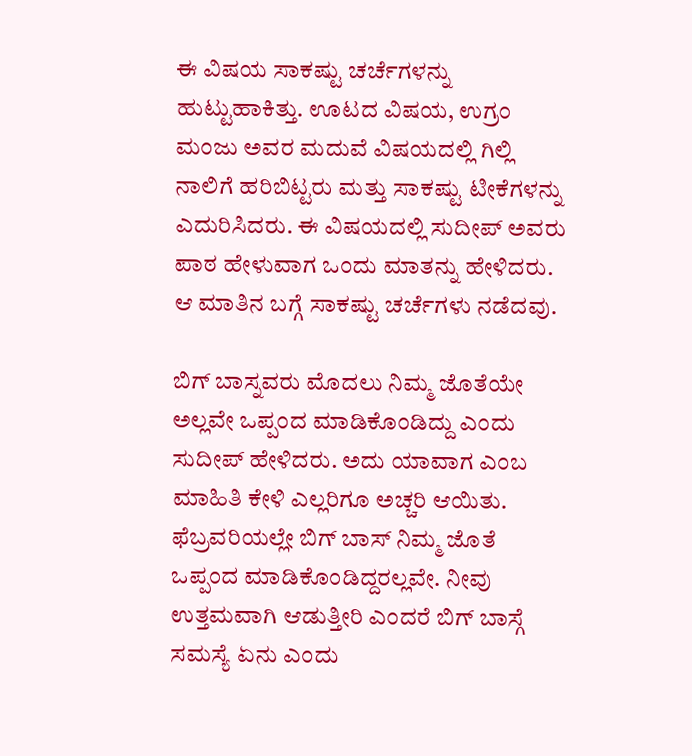ಈ ವಿಷಯ ಸಾಕಷ್ಟು ಚರ್ಚೆಗಳನ್ನು ಹುಟ್ಟುಹಾಕಿತ್ತು. ಊಟದ ವಿಷಯ, ಉಗ್ರಂ ಮಂಜು ಅವರ ಮದುವೆ ವಿಷಯದಲ್ಲಿ ಗಿಲ್ಲಿ ನಾಲಿಗೆ ಹರಿಬಿಟ್ಟರು ಮತ್ತು ಸಾಕಷ್ಟು ಟೀಕೆಗಳನ್ನು ಎದುರಿಸಿದರು. ಈ ವಿಷಯದಲ್ಲಿ ಸುದೀಪ್ ಅವರು ಪಾಠ ಹೇಳುವಾಗ ಒಂದು ಮಾತನ್ನು ಹೇಳಿದರು. ಆ ಮಾತಿನ ಬಗ್ಗೆ ಸಾಕಷ್ಟು ಚರ್ಚೆಗಳು ನಡೆದವು.

ಬಿಗ್ ಬಾಸ್ನವರು ಮೊದಲು ನಿಮ್ಮ ಜೊತೆಯೇ ಅಲ್ಲವೇ ಒಪ್ಪಂದ ಮಾಡಿಕೊಂಡಿದ್ದು ಎಂದು ಸುದೀಪ್ ಹೇಳಿದರು. ಅದು ಯಾವಾಗ ಎಂಬ ಮಾಹಿತಿ ಕೇಳಿ ಎಲ್ಲರಿಗೂ ಅಚ್ಚರಿ ಆಯಿತು. ಫೆಬ್ರವರಿಯಲ್ಲೇ ಬಿಗ್ ಬಾಸ್ ನಿಮ್ಮ ಜೊತೆ ಒಪ್ಪಂದ ಮಾಡಿಕೊಂಡಿದ್ದರಲ್ಲವೇ. ನೀವು ಉತ್ತಮವಾಗಿ ಆಡುತ್ತೀರಿ ಎಂದರೆ ಬಿಗ್ ಬಾಸ್ಗೆ ಸಮಸ್ಯೆ ಏನು ಎಂದು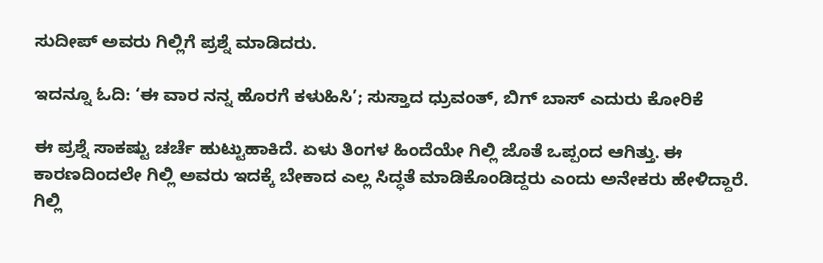ಸುದೀಪ್ ಅವರು ಗಿಲ್ಲಿಗೆ ಪ್ರಶ್ನೆ ಮಾಡಿದರು.

ಇದನ್ನೂ ಓದಿ: ‘ಈ ವಾರ ನನ್ನ ಹೊರಗೆ ಕಳುಹಿಸಿ’; ಸುಸ್ತಾದ ಧ್ರುವಂತ್, ಬಿಗ್ ಬಾಸ್ ಎದುರು ಕೋರಿಕೆ

ಈ ಪ್ರಶ್ನೆ ಸಾಕಷ್ಟು ಚರ್ಚೆ ಹುಟ್ಟುಹಾಕಿದೆ. ಏಳು ತಿಂಗಳ ಹಿಂದೆಯೇ ಗಿಲ್ಲಿ ಜೊತೆ ಒಪ್ಪಂದ ಆಗಿತ್ತು. ಈ ಕಾರಣದಿಂದಲೇ ಗಿಲ್ಲಿ ಅವರು ಇದಕ್ಕೆ ಬೇಕಾದ ಎಲ್ಲ ಸಿದ್ಧತೆ ಮಾಡಿಕೊಂಡಿದ್ದರು ಎಂದು ಅನೇಕರು ಹೇಳಿದ್ದಾರೆ. ಗಿಲ್ಲಿ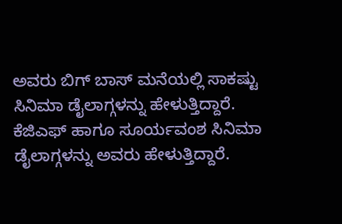ಅವರು ಬಿಗ್ ಬಾಸ್ ಮನೆಯಲ್ಲಿ ಸಾಕಷ್ಟು ಸಿನಿಮಾ ಡೈಲಾಗ್ಗಳನ್ನು ಹೇಳುತ್ತಿದ್ದಾರೆ. ಕೆಜಿಎಫ್ ಹಾಗೂ ಸೂರ್ಯವಂಶ ಸಿನಿಮಾ ಡೈಲಾಗ್ಗಳನ್ನು ಅವರು ಹೇಳುತ್ತಿದ್ದಾರೆ.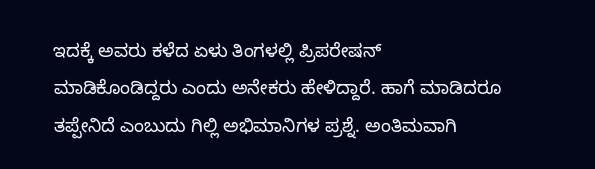ಇದಕ್ಕೆ ಅವರು ಕಳೆದ ಏಳು ತಿಂಗಳಲ್ಲಿ ಪ್ರಿಪರೇಷನ್ ಮಾಡಿಕೊಂಡಿದ್ದರು ಎಂದು ಅನೇಕರು ಹೇಳಿದ್ದಾರೆ. ಹಾಗೆ ಮಾಡಿದರೂ ತಪ್ಪೇನಿದೆ ಎಂಬುದು ಗಿಲ್ಲಿ ಅಭಿಮಾನಿಗಳ ಪ್ರಶ್ನೆ. ಅಂತಿಮವಾಗಿ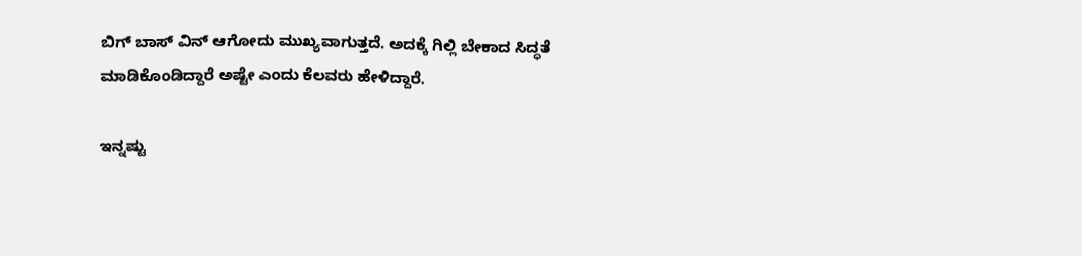ಬಿಗ್ ಬಾಸ್ ವಿನ್ ಆಗೋದು ಮುಖ್ಯವಾಗುತ್ತದೆ. ಅದಕ್ಕೆ ಗಿಲ್ಲಿ ಬೇಕಾದ ಸಿದ್ಧತೆ ಮಾಡಿಕೊಂಡಿದ್ದಾರೆ ಅಷ್ಟೇ ಎಂದು ಕೆಲವರು ಹೇಳಿದ್ದಾರೆ.

ಇನ್ನಷ್ಟು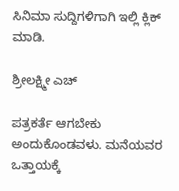ಸಿನಿಮಾ ಸುದ್ದಿಗಳಿಗಾಗಿ ಇಲ್ಲಿ ಕ್ಲಿಕ್ ಮಾಡಿ.

ಶ್ರೀಲಕ್ಷ್ಮೀ ಎಚ್

ಪತ್ರಕರ್ತೆ ಆಗಬೇಕು ಅಂದುಕೊಂಡವಳು. ಮನೆಯವರ ಒತ್ತಾಯಕ್ಕೆ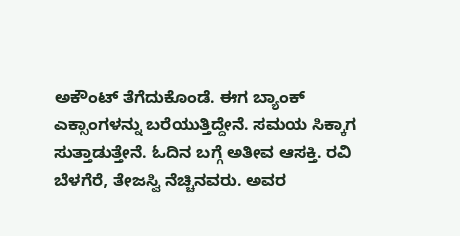ಅಕೌಂಟ್ ತೆಗೆದುಕೊಂಡೆ. ಈಗ ಬ್ಯಾಂಕ್ ಎಕ್ಸಾಂಗಳನ್ನು ಬರೆಯುತ್ತಿದ್ದೇನೆ. ಸಮಯ ಸಿಕ್ಕಾಗ ಸುತ್ತಾಡುತ್ತೇನೆ. ಓದಿನ ಬಗ್ಗೆ ಅತೀವ ಆಸಕ್ತಿ. ರವಿ ಬೆಳಗೆರೆ, ತೇಜಸ್ವಿ ನೆಚ್ಚಿನವರು. ಅವರ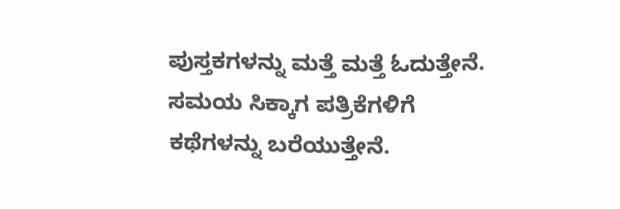ಪುಸ್ತಕಗಳನ್ನು ಮತ್ತೆ ಮತ್ತೆ ಓದುತ್ತೇನೆ. ಸಮಯ ಸಿಕ್ಕಾಗ ಪತ್ರಿಕೆಗಳಿಗೆ ಕಥೆಗಳನ್ನು ಬರೆಯುತ್ತೇನೆ.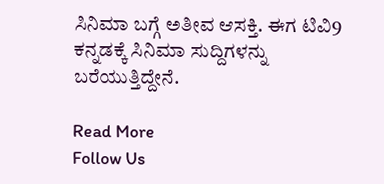ಸಿನಿಮಾ ಬಗ್ಗೆ ಅತೀವ ಆಸಕ್ತಿ. ಈಗ ಟಿವಿ9 ಕನ್ನಡಕ್ಕೆ ಸಿನಿಮಾ ಸುದ್ದಿಗಳನ್ನು ಬರೆಯುತ್ತಿದ್ದೇನೆ.

Read More
Follow Us